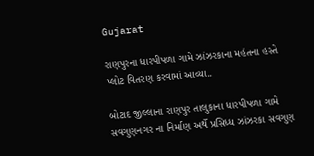Gujarat

રાણપુરના ધારપીપળા ગામે ઝાંઝરકાના મહંતના હસ્તે પ્લોટ વિતરણ કરવામાં આવ્યા..

બોટાદ જીલ્લાના રાણપુર તાલુકાના ધારપીપળા ગામે સવગુણનગર ના નિર્માણ અર્થે પ્રસિધ્ધ ઝાંઝરકા સવગુણ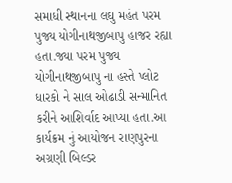સમાધી સ્થાનના લઘુ મહંત પરમ પુજ્ય યોગીનાથજીબાપુ હાજર રહ્યા હતા.જ્યા પરમ પુજ્ય યોગીનાથજીબાપુ ના હસ્તે પ્લોટ ધારકો ને સાલ ઓઢાડી સન્માનિત કરીને આશિર્વાદ આપ્યા હતા.આ કાર્યક્રમ નું આયોજન રાણપુરના અગ્રણી બિલ્ડર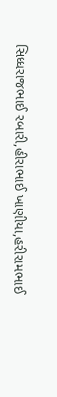સિધ્ધરાજભાઈ રબારી,હીરાભાઈ ખાણીયા,હરીરામભાઈ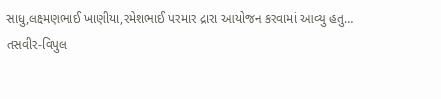સાધુ,લક્ષ્મણભાઈ ખાણીયા,રમેશભાઈ પરમાર દ્રારા આયોજન કરવામાં આવ્યુ હતુ…
તસવીર-વિપુલ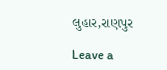લુહાર,રાણપુર

Leave a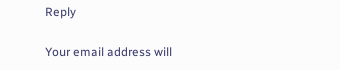Reply

Your email address will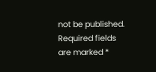not be published. Required fields are marked *